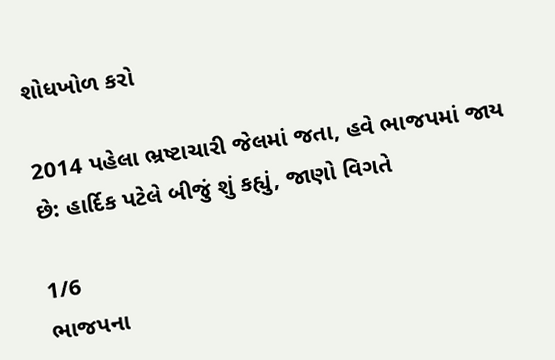શોધખોળ કરો

2014 પહેલા ભ્રષ્ટાચારી જેલમાં જતા, હવે ભાજપમાં જાય છે: હાર્દિક પટેલે બીજું શું કહ્યું, જાણો વિગતે

1/6
ભાજપના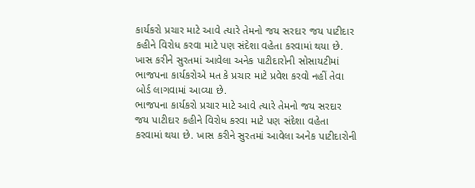કાર્યકરો પ્રચાર માટે આવે ત્યારે તેમનો જય સરદાર જય પાટીદાર કહીને વિરોધ કરવા માટે પણ સંદેશા વહેતા કરવામાં થયા છે. ખાસ કરીને સુરતમાં આવેલા અનેક પાટીદારોની સોસાયટીમાં ભાજપના કાર્યકરોએ મત કે પ્રચાર માટે પ્રવેશ કરવો નહીં તેવા બોર્ડ લાગવામાં આવ્યા છે.
ભાજપના કાર્યકરો પ્રચાર માટે આવે ત્યારે તેમનો જય સરદાર જય પાટીદાર કહીને વિરોધ કરવા માટે પણ સંદેશા વહેતા કરવામાં થયા છે. ખાસ કરીને સુરતમાં આવેલા અનેક પાટીદારોની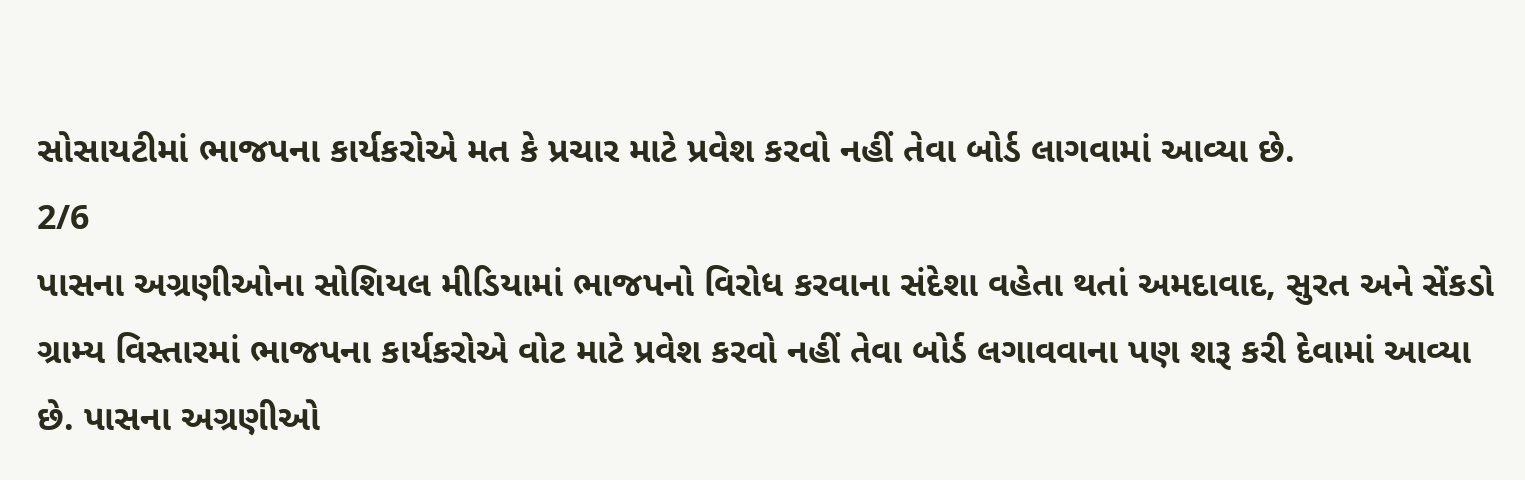સોસાયટીમાં ભાજપના કાર્યકરોએ મત કે પ્રચાર માટે પ્રવેશ કરવો નહીં તેવા બોર્ડ લાગવામાં આવ્યા છે.
2/6
પાસના અગ્રણીઓના સોશિયલ મીડિયામાં ભાજપનો વિરોધ કરવાના સંદેશા વહેતા થતાં અમદાવાદ, સુરત અને સેંકડો ગ્રામ્ય વિસ્તારમાં ભાજપના કાર્યકરોએ વોટ માટે પ્રવેશ કરવો નહીં તેવા બોર્ડ લગાવવાના પણ શરૂ કરી દેવામાં આવ્યા છે. પાસના અગ્રણીઓ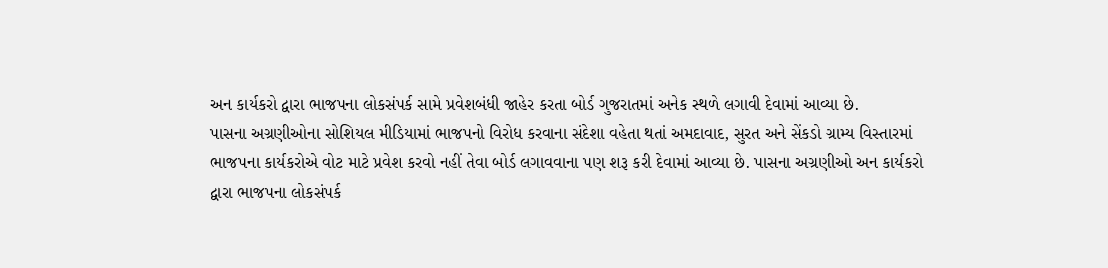અન કાર્યકરો દ્વારા ભાજપના લોકસંપર્ક સામે પ્રવેશબંધી જાહેર કરતા બોર્ડ ગુજરાતમાં અનેક સ્થળે લગાવી દેવામાં આવ્યા છે.
પાસના અગ્રણીઓના સોશિયલ મીડિયામાં ભાજપનો વિરોધ કરવાના સંદેશા વહેતા થતાં અમદાવાદ, સુરત અને સેંકડો ગ્રામ્ય વિસ્તારમાં ભાજપના કાર્યકરોએ વોટ માટે પ્રવેશ કરવો નહીં તેવા બોર્ડ લગાવવાના પણ શરૂ કરી દેવામાં આવ્યા છે. પાસના અગ્રણીઓ અન કાર્યકરો દ્વારા ભાજપના લોકસંપર્ક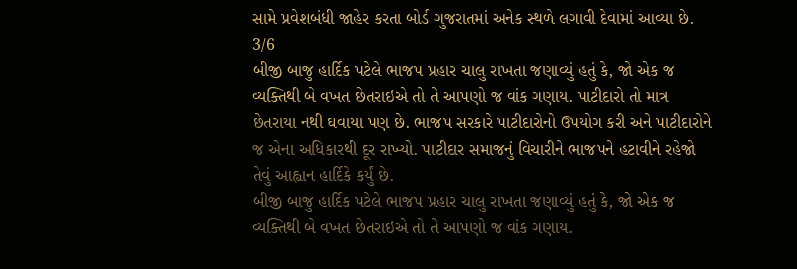સામે પ્રવેશબંધી જાહેર કરતા બોર્ડ ગુજરાતમાં અનેક સ્થળે લગાવી દેવામાં આવ્યા છે.
3/6
બીજી બાજુ હાર્દિક પટેલે ભાજપ પ્રહાર ચાલુ રાખતા જણાવ્યું હતું કે, જો એક જ વ્યક્તિથી બે વખત છેતરાઇએ તો તે આપણો જ વાંક ગણાય. પાટીદારો તો માત્ર છેતરાયા નથી ઘવાયા પણ છે. ભાજપ સરકારે પાટીદારોનો ઉપયોગ કરી અને પાટીદારોને જ એના અધિકારથી દૂર રાખ્યો. પાટીદાર સમાજનું વિચારીને ભાજપને હટાવીને રહેજો તેવું આહ્વાન હાર્દિકે કર્યું છે.
બીજી બાજુ હાર્દિક પટેલે ભાજપ પ્રહાર ચાલુ રાખતા જણાવ્યું હતું કે, જો એક જ વ્યક્તિથી બે વખત છેતરાઇએ તો તે આપણો જ વાંક ગણાય.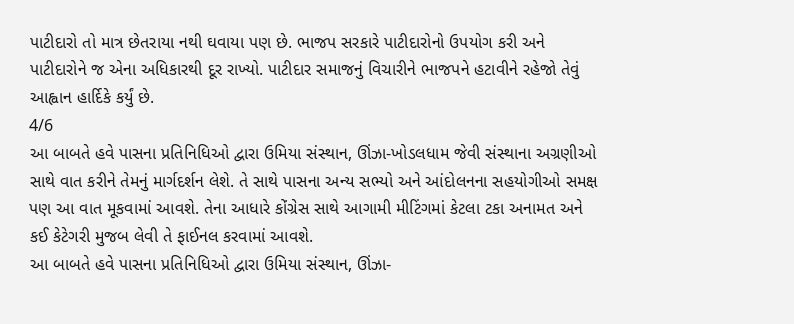પાટીદારો તો માત્ર છેતરાયા નથી ઘવાયા પણ છે. ભાજપ સરકારે પાટીદારોનો ઉપયોગ કરી અને પાટીદારોને જ એના અધિકારથી દૂર રાખ્યો. પાટીદાર સમાજનું વિચારીને ભાજપને હટાવીને રહેજો તેવું આહ્વાન હાર્દિકે કર્યું છે.
4/6
આ બાબતે હવે પાસના પ્રતિનિધિઓ દ્વારા ઉમિયા સંસ્થાન, ઊંઝા-ખોડલધામ જેવી સંસ્થાના અગ્રણીઓ સાથે વાત કરીને તેમનું માર્ગદર્શન લેશે. તે સાથે પાસના અન્ય સભ્યો અને આંદોલનના સહયોગીઓ સમક્ષ પણ આ વાત મૂકવામાં આવશે. તેના આધારે કોંગ્રેસ સાથે આગામી મીટિંગમાં કેટલા ટકા અનામત અને કઈ કેટેગરી મુજબ લેવી તે ફાઈનલ કરવામાં આવશે.
આ બાબતે હવે પાસના પ્રતિનિધિઓ દ્વારા ઉમિયા સંસ્થાન, ઊંઝા-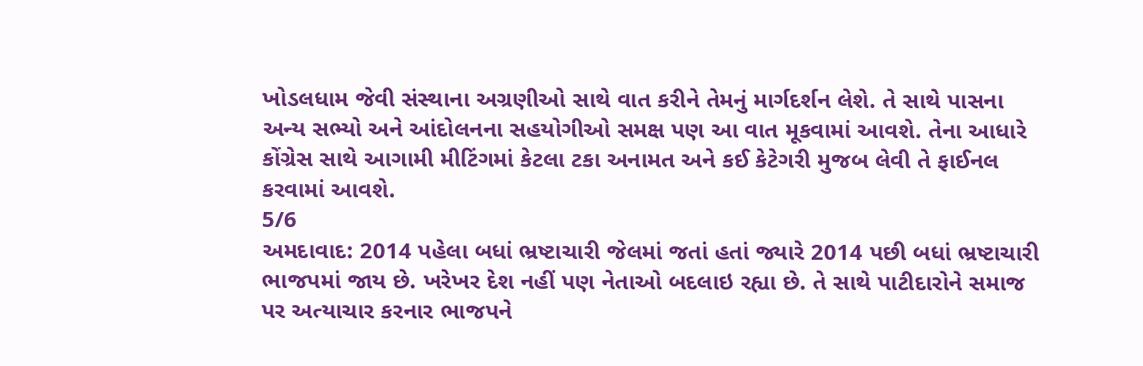ખોડલધામ જેવી સંસ્થાના અગ્રણીઓ સાથે વાત કરીને તેમનું માર્ગદર્શન લેશે. તે સાથે પાસના અન્ય સભ્યો અને આંદોલનના સહયોગીઓ સમક્ષ પણ આ વાત મૂકવામાં આવશે. તેના આધારે કોંગ્રેસ સાથે આગામી મીટિંગમાં કેટલા ટકા અનામત અને કઈ કેટેગરી મુજબ લેવી તે ફાઈનલ કરવામાં આવશે.
5/6
અમદાવાદ: 2014 પહેલા બધાં ભ્રષ્ટાચારી જેલમાં જતાં હતાં જ્યારે 2014 પછી બધાં ભ્રષ્ટાચારી ભાજપમાં જાય છે. ખરેખર દેશ નહીં પણ નેતાઓ બદલાઇ રહ્યા છે. તે સાથે પાટીદારોને સમાજ પર અત્યાચાર કરનાર ભાજપને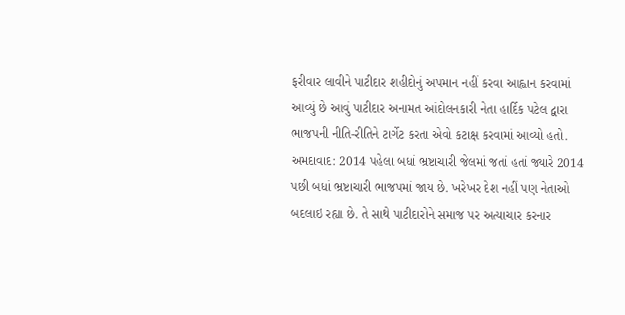ફરીવાર લાવીને પાટીદાર શહીદોનું અપમાન નહીં કરવા આહ્વાન કરવામાં આવ્યું છે આવું પાટીદાર અનામત આંદોલનકારી નેતા હાર્દિક પટેલ દ્વારા ભાજપની નીતિ-રીતિને ટાર્ગેટ કરતા એવો કટાક્ષ કરવામાં આવ્યો હતો.
અમદાવાદ: 2014 પહેલા બધાં ભ્રષ્ટાચારી જેલમાં જતાં હતાં જ્યારે 2014 પછી બધાં ભ્રષ્ટાચારી ભાજપમાં જાય છે. ખરેખર દેશ નહીં પણ નેતાઓ બદલાઇ રહ્યા છે. તે સાથે પાટીદારોને સમાજ પર અત્યાચાર કરનાર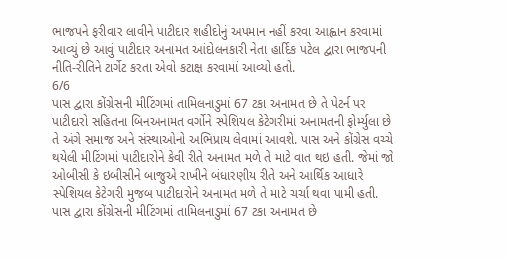ભાજપને ફરીવાર લાવીને પાટીદાર શહીદોનું અપમાન નહીં કરવા આહ્વાન કરવામાં આવ્યું છે આવું પાટીદાર અનામત આંદોલનકારી નેતા હાર્દિક પટેલ દ્વારા ભાજપની નીતિ-રીતિને ટાર્ગેટ કરતા એવો કટાક્ષ કરવામાં આવ્યો હતો.
6/6
પાસ દ્વારા કોંગ્રેસની મીટિંગમાં તામિલનાડુમાં 67 ટકા અનામત છે તે પેટર્ન પર પાટીદારો સહિતના બિનઅનામત વર્ગોને સ્પેશિયલ કેટેગરીમાં અનામતની ફોર્મ્યુલા છે તે અંગે સમાજ અને સંસ્થાઓનો અભિપ્રાય લેવામાં આવશે. પાસ અને કોંગ્રેસ વચ્ચે થયેલી મીટિંગમાં પાટીદારોને કેવી રીતે અનામત મળે તે માટે વાત થઇ હતી. જેમાં જો ઓબીસી કે ઇબીસીને બાજુએ રાખીને બંધારણીય રીતે અને આર્થિક આધારે સ્પેશિયલ કેટેગરી મુજબ પાટીદારોને અનામત મળે તે માટે ચર્ચા થવા પામી હતી.
પાસ દ્વારા કોંગ્રેસની મીટિંગમાં તામિલનાડુમાં 67 ટકા અનામત છે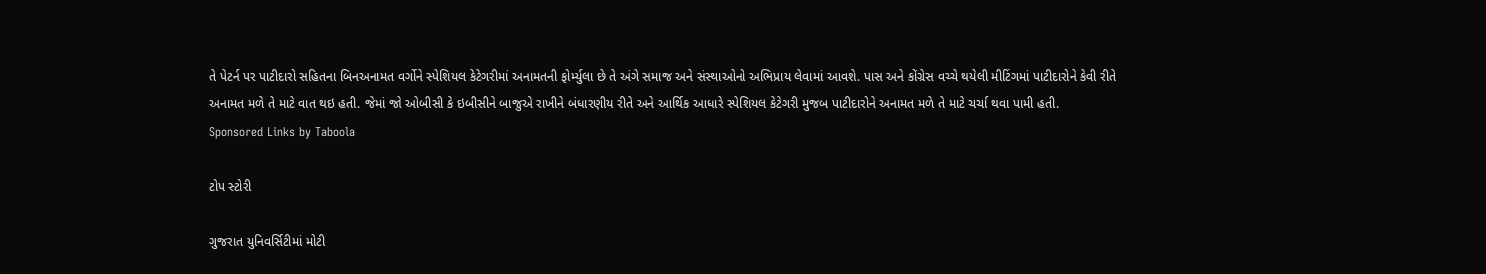તે પેટર્ન પર પાટીદારો સહિતના બિનઅનામત વર્ગોને સ્પેશિયલ કેટેગરીમાં અનામતની ફોર્મ્યુલા છે તે અંગે સમાજ અને સંસ્થાઓનો અભિપ્રાય લેવામાં આવશે. પાસ અને કોંગ્રેસ વચ્ચે થયેલી મીટિંગમાં પાટીદારોને કેવી રીતે અનામત મળે તે માટે વાત થઇ હતી. જેમાં જો ઓબીસી કે ઇબીસીને બાજુએ રાખીને બંધારણીય રીતે અને આર્થિક આધારે સ્પેશિયલ કેટેગરી મુજબ પાટીદારોને અનામત મળે તે માટે ચર્ચા થવા પામી હતી.
Sponsored Links by Taboola

ટોપ સ્ટોરી

ગુજરાત યુનિવર્સિટીમાં મોટી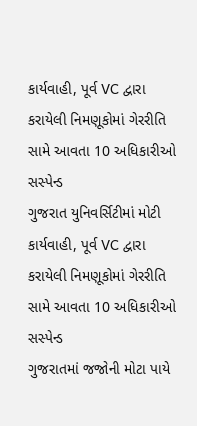કાર્યવાહી, પૂર્વ VC દ્વારા કરાયેલી નિમણૂકોમાં ગેરરીતિ સામે આવતા 10 અધિકારીઓ સસ્પેન્ડ
ગુજરાત યુનિવર્સિટીમાં મોટી કાર્યવાહી, પૂર્વ VC દ્વારા કરાયેલી નિમણૂકોમાં ગેરરીતિ સામે આવતા 10 અધિકારીઓ સસ્પેન્ડ
ગુજરાતમાં જજોની મોટા પાયે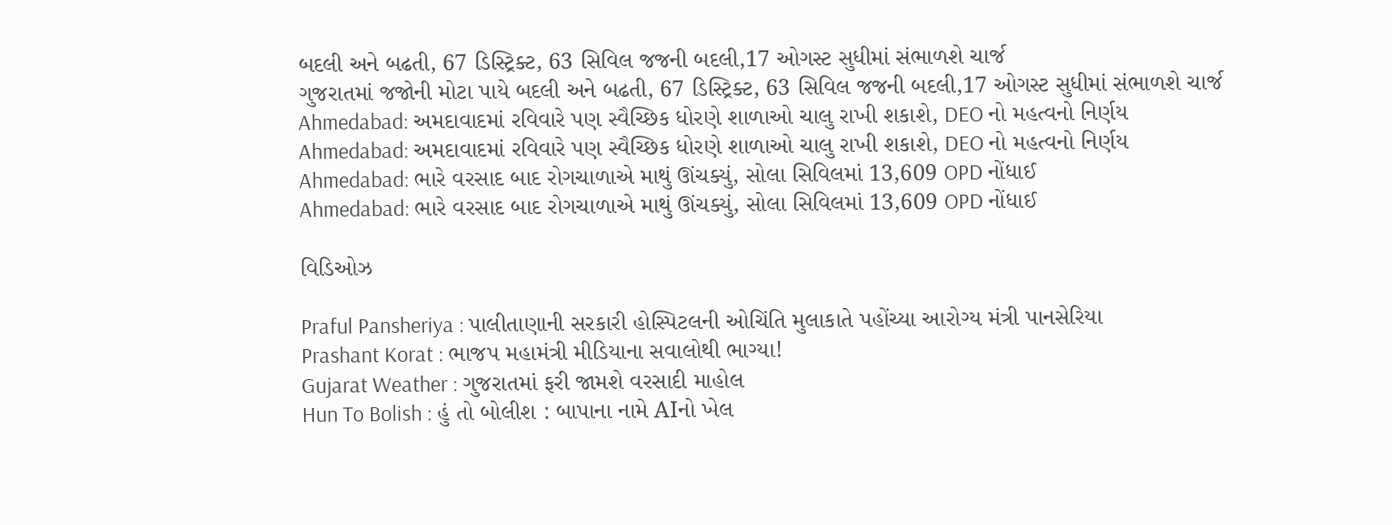બદલી અને બઢતી, 67 ડિસ્ટ્રિક્ટ, 63 સિવિલ જજની બદલી,17 ઓગસ્ટ સુધીમાં સંભાળશે ચાર્જ
ગુજરાતમાં જજોની મોટા પાયે બદલી અને બઢતી, 67 ડિસ્ટ્રિક્ટ, 63 સિવિલ જજની બદલી,17 ઓગસ્ટ સુધીમાં સંભાળશે ચાર્જ
Ahmedabad: અમદાવાદમાં રવિવારે પણ સ્વૈચ્છિક ધોરણે શાળાઓ ચાલુ રાખી શકાશે, DEO નો મહત્વનો નિર્ણય
Ahmedabad: અમદાવાદમાં રવિવારે પણ સ્વૈચ્છિક ધોરણે શાળાઓ ચાલુ રાખી શકાશે, DEO નો મહત્વનો નિર્ણય
Ahmedabad: ભારે વરસાદ બાદ રોગચાળાએ માથું ઊંચક્યું, સોલા સિવિલમાં 13,609 OPD નોંધાઈ
Ahmedabad: ભારે વરસાદ બાદ રોગચાળાએ માથું ઊંચક્યું, સોલા સિવિલમાં 13,609 OPD નોંધાઈ

વિડિઓઝ

Praful Pansheriya : પાલીતાણાની સરકારી હોસ્પિટલની ઓચિંતિ મુલાકાતે પહોંચ્યા આરોગ્ય મંત્રી પાનસેરિયા
Prashant Korat : ભાજપ મહામંત્રી મીડિયાના સવાલોથી ભાગ્યા!
Gujarat Weather : ગુજરાતમાં ફરી જામશે વરસાદી માહોલ
Hun To Bolish : હું તો બોલીશ : બાપાના નામે AIનો ખેલ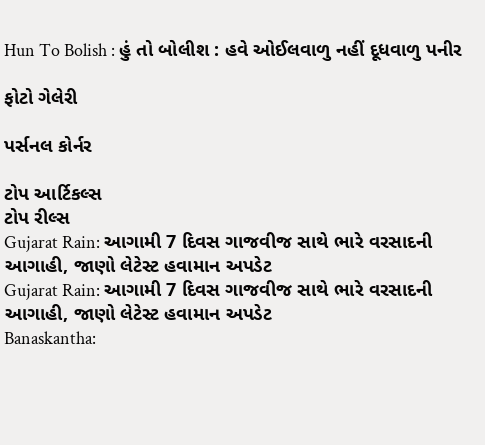Hun To Bolish : હું તો બોલીશ : હવે ઓઈલવાળુ નહીં દૂધવાળુ પનીર

ફોટો ગેલેરી

પર્સનલ કોર્નર

ટોપ આર્ટિકલ્સ
ટોપ રીલ્સ
Gujarat Rain: આગામી 7 દિવસ ગાજવીજ સાથે ભારે વરસાદની આગાહી, જાણો લેટેસ્ટ હવામાન અપડેટ
Gujarat Rain: આગામી 7 દિવસ ગાજવીજ સાથે ભારે વરસાદની આગાહી, જાણો લેટેસ્ટ હવામાન અપડેટ
Banaskantha: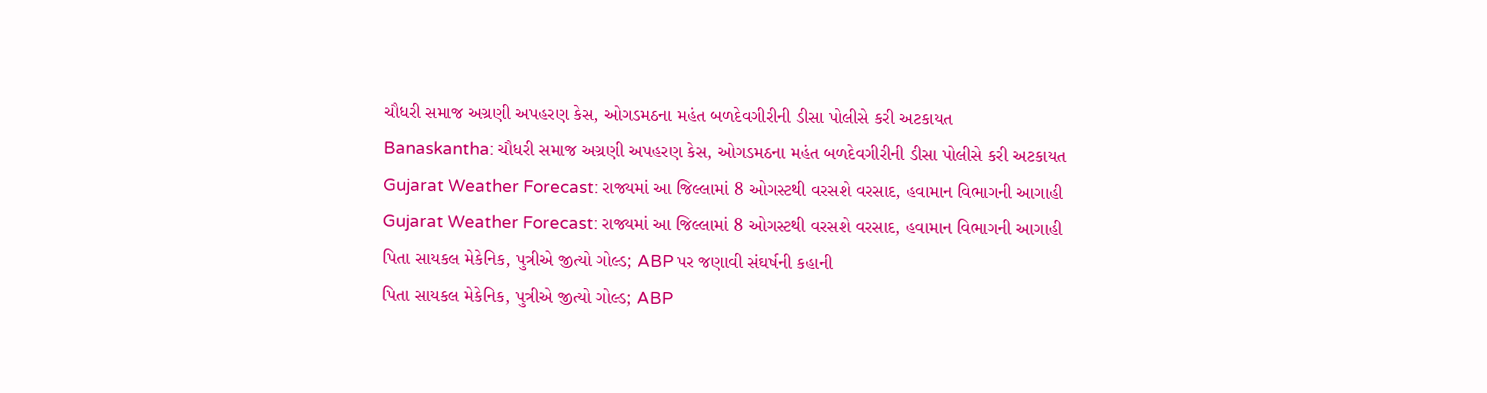ચૌધરી સમાજ અગ્રણી અપહરણ કેસ, ઓગડમઠના મહંત બળદેવગીરીની ડીસા પોલીસે કરી અટકાયત
Banaskantha: ચૌધરી સમાજ અગ્રણી અપહરણ કેસ, ઓગડમઠના મહંત બળદેવગીરીની ડીસા પોલીસે કરી અટકાયત
Gujarat Weather Forecast: રાજ્યમાં આ જિલ્લામાં 8 ઓગસ્ટથી વરસશે વરસાદ, હવામાન વિભાગની આગાહી
Gujarat Weather Forecast: રાજ્યમાં આ જિલ્લામાં 8 ઓગસ્ટથી વરસશે વરસાદ, હવામાન વિભાગની આગાહી
પિતા સાયકલ મેકેનિક, પુત્રીએ જીત્યો ગોલ્ડ; ABP પર જણાવી સંઘર્ષની કહાની
પિતા સાયકલ મેકેનિક, પુત્રીએ જીત્યો ગોલ્ડ; ABP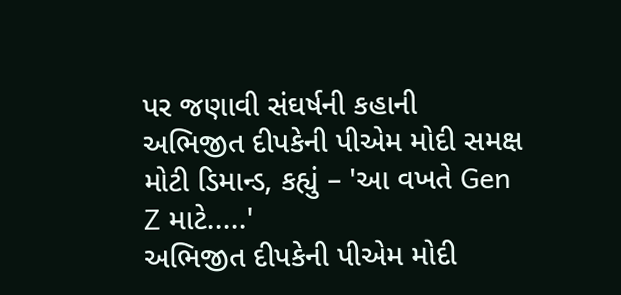પર જણાવી સંઘર્ષની કહાની
અભિજીત દીપકેની પીએમ મોદી સમક્ષ મોટી ડિમાન્ડ, કહ્યું – 'આ વખતે Gen Z માટે.....'
અભિજીત દીપકેની પીએમ મોદી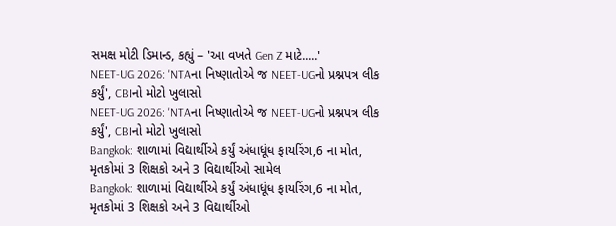સમક્ષ મોટી ડિમાન્ડ, કહ્યું – 'આ વખતે Gen Z માટે.....'
NEET-UG 2026: 'NTAના નિષ્ણાતોએ જ NEET-UGનો પ્રશ્નપત્ર લીક કર્યું', CBIનો મોટો ખુલાસો
NEET-UG 2026: 'NTAના નિષ્ણાતોએ જ NEET-UGનો પ્રશ્નપત્ર લીક કર્યું', CBIનો મોટો ખુલાસો
Bangkok: શાળામાં વિદ્યાર્થીએ કર્યું અંધાધૂંધ ફાયરિંગ,6 ના મોત, મૃતકોમાં 3 શિક્ષકો અને 3 વિદ્યાર્થીઓ સામેલ
Bangkok: શાળામાં વિદ્યાર્થીએ કર્યું અંધાધૂંધ ફાયરિંગ,6 ના મોત, મૃતકોમાં 3 શિક્ષકો અને 3 વિદ્યાર્થીઓ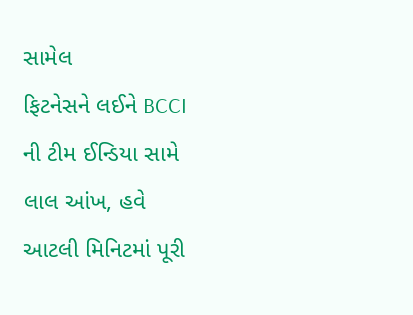સામેલ
ફિટનેસને લઈને BCCI ની ટીમ ઈન્ડિયા સામે લાલ આંખ, હવે આટલી મિનિટમાં પૂરી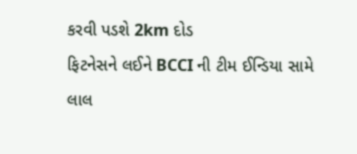કરવી પડશે 2km દોડ
ફિટનેસને લઈને BCCI ની ટીમ ઈન્ડિયા સામે લાલ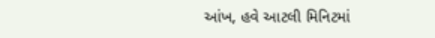આંખ, હવે આટલી મિનિટમાં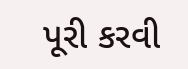પૂરી કરવી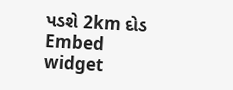પડશે 2km દોડ
Embed widget